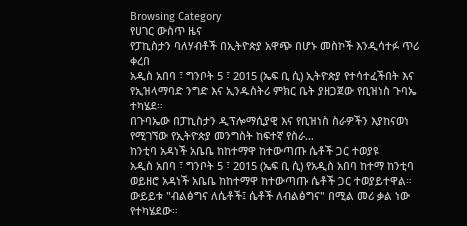Browsing Category
የሀገር ውስጥ ዜና
የፓኪስታን ባለሃብቶች በኢትዮጵያ አዋጭ በሆኑ መስኮች እንዲሳተፉ ጥሪ ቀረበ
አዲስ አበባ ፣ ግንቦት 5 ፣ 2015 (ኤፍ ቢ ሲ) ኢትዮጵያ የተሳተፈችበት እና የኢዝላማባድ ንግድ እና ኢንዱስትሪ ምክር ቤት ያዘጋጀው የቢዝነስ ጉባኤ ተካሄደ።
በጉባኤው በፓኪስታን ዲፕሎማሲያዊ እና የቢዝነስ ስራዎችን እያከናወነ የሚገኘው የኢትዮጵያ መንግስት ከፍተኛ የስራ…
ከንቲባ አዳነች አቤቤ ከከተማዋ ከተውጣጡ ሴቶች ጋር ተወያዩ
አዲስ አበባ ፣ ግንቦት 5 ፣ 2015 (ኤፍ ቢ ሲ) የአዲስ አበባ ከተማ ከንቲባ ወይዘሮ አዳነች አቤቤ ከከተማዋ ከተውጣጡ ሴቶች ጋር ተወያይተዋል።
ውይይቱ "ብልፅግና ለሴቶች፤ ሴቶች ለብልፅግና" በሚል መሪ ቃል ነው የተካሄደው።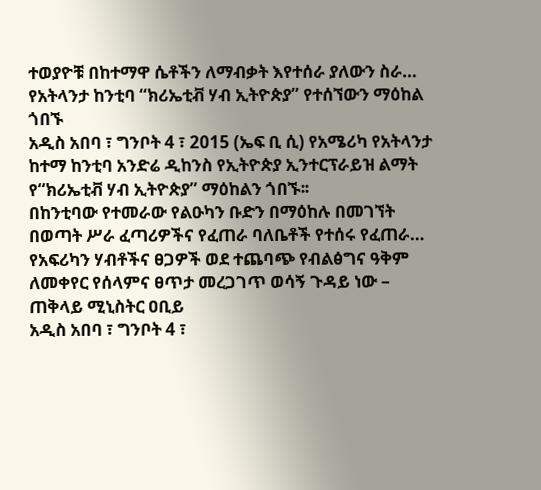ተወያዮቹ በከተማዋ ሴቶችን ለማብቃት እየተሰራ ያለውን ስራ…
የአትላንታ ከንቲባ “ክሪኤቲቭ ሃብ ኢትዮጵያ” የተሰኘውን ማዕከል ጎበኙ
አዲስ አበባ ፣ ግንቦት 4 ፣ 2015 (ኤፍ ቢ ሲ) የአሜሪካ የአትላንታ ከተማ ከንቲባ አንድሬ ዲከንስ የኢትዮጵያ ኢንተርፕራይዝ ልማት የ“ክሪኤቲቭ ሃብ ኢትዮጵያ” ማዕከልን ጎበኙ፡፡
በከንቲባው የተመራው የልዑካን ቡድን በማዕከሉ በመገኘት በወጣት ሥራ ፈጣሪዎችና የፈጠራ ባለቤቶች የተሰሩ የፈጠራ…
የአፍሪካን ሃብቶችና ፀጋዎች ወደ ተጨባጭ የብልፅግና ዓቅም ለመቀየር የሰላምና ፀጥታ መረጋገጥ ወሳኝ ጉዳይ ነው – ጠቅላይ ሚኒስትር ዐቢይ
አዲስ አበባ ፣ ግንቦት 4 ፣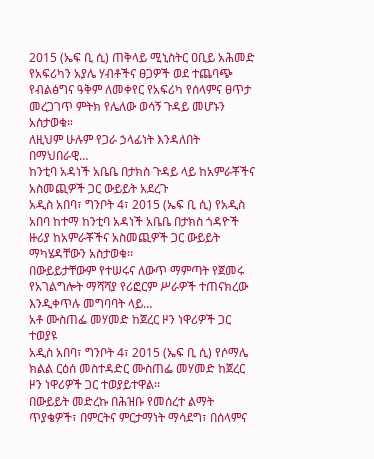2015 (ኤፍ ቢ ሲ) ጠቅላይ ሚኒስትር ዐቢይ አሕመድ የአፍሪካን አያሌ ሃብቶችና ፀጋዎች ወደ ተጨባጭ የብልፅግና ዓቅም ለመቀየር የአፍሪካ የሰላምና ፀጥታ መረጋገጥ ምትክ የሌለው ወሳኝ ጉዳይ መሆኑን አስታወቁ።
ለዚህም ሁሉም የጋራ ኃላፊነት እንዳለበት በማህበራዊ…
ከንቲባ አዳነች አቤቤ በታክስ ጉዳይ ላይ ከአምራቾችና አስመጪዎች ጋር ውይይት አደረጉ
አዲስ አበባ፣ ግንቦት 4፣ 2015 (ኤፍ ቢ ሲ) የአዲስ አበባ ከተማ ከንቲባ አዳነች አቤቤ በታክስ ጎዳዮች ዙሪያ ከአምራቾችና አስመጪዎች ጋር ውይይት ማካሄዳቸውን አስታወቁ፡፡
በውይይታቸውም የተሠሩና ለውጥ ማምጣት የጀመሩ የአገልግሎት ማሻሻያ የሪፎርም ሥራዎች ተጠናክረው እንዲቀጥሉ መግባባት ላይ…
አቶ ሙስጠፌ መሃመድ ከጀረር ዞን ነዋሪዎች ጋር ተወያዩ
አዲስ አበባ፣ ግንቦት 4፣ 2015 (ኤፍ ቢ ሲ) የሶማሌ ክልል ርዕሰ መስተዳድር ሙስጠፌ መሃመድ ከጀረር ዞን ነዋሪዎች ጋር ተወያይተዋል፡፡
በውይይት መድረኩ በሕዝቡ የመሰረተ ልማት ጥያቄዎች፣ በምርትና ምርታማነት ማሳደግ፣ በሰላምና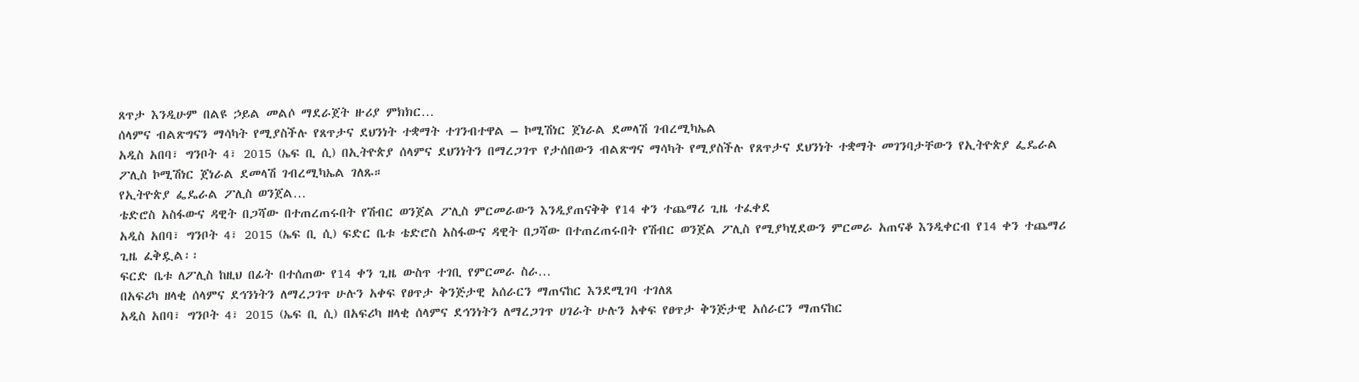ጸጥታ እንዲሁም በልዩ ኃይል መልሶ ማደራጀት ዙሪያ ምክክር…
ሰላምና ብልጽግናን ማሳካት የሚያስችሉ የጸጥታና ደህንነት ተቋማት ተገንብተዋል – ኮሚሽነር ጀነራል ደመላሽ ገብረሚካኤል
አዲስ አበባ፣ ግንቦት 4፣ 2015 (ኤፍ ቢ ሲ) በኢትዮጵያ ሰላምና ደህንነትን በማረጋገጥ የታሰበውን ብልጽግና ማሳካት የሚያስችሉ የጸጥታና ደህንነት ተቋማት መገንባታቸውን የኢትዮጵያ ፌዴራል ፖሊስ ኮሚሽነር ጀነራል ደመላሽ ገብረሚካኤል ገለጹ።
የኢትዮጵያ ፌዴራል ፖሊስ ወንጀል…
ቴድሮስ አስፋውና ዳዊት በጋሻው በተጠረጠሩበት የሽብር ወንጀል ፖሊስ ምርመራውን እንዲያጠናቅቅ የ14 ቀን ተጨማሪ ጊዜ ተፈቀደ
አዲስ አበባ፣ ግንቦት 4፣ 2015 (ኤፍ ቢ ሲ) ፍድር ቤቱ ቴድሮስ አስፋውና ዳዊት በጋሻው በተጠረጠሩበት የሽብር ወንጀል ፖሊስ የሚያካሂደውን ምርመራ አጠናቆ እንዲቀርብ የ14 ቀን ተጨማሪ ጊዜ ፈቅዷል፡፡
ፍርድ ቤቱ ለፖሊስ ከዚህ በፊት በተሰጠው የ14 ቀን ጊዜ ውስጥ ተገቢ የምርመራ ስራ…
በአፍሪካ ዘላቂ ሰላምና ደኅንነትን ለማረጋገጥ ሁሉን አቀፍ የፀጥታ ቅንጅታዊ አሰራርን ማጠናከር እንደሚገባ ተገለጸ
አዲስ አበባ፣ ግንቦት 4፣ 2015 (ኤፍ ቢ ሲ) በአፍሪካ ዘላቂ ሰላምና ደኅንነትን ለማረጋገጥ ሀገራት ሁሉን አቀፍ የፀጥታ ቅንጅታዊ አሰራርን ማጠናከር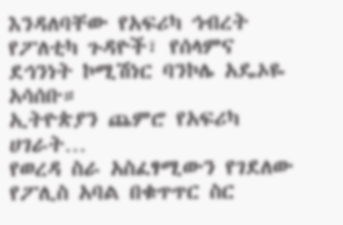እንዳለባቸው የአፍሪካ ኅብረት የፖለቲካ ጉዳዮች፣ የሰላምና ደኅንነት ኮሚሽነር ባንኮሌ አዴኦዬ አሳሰቡ።
ኢትዮጵያን ጨምሮ የአፍሪካ ሀገራት…
የወረዳ ስራ አስፈፃሚውን የገደለው የፖሊስ አባል በቁጥጥር ስር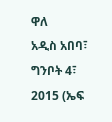ዋለ
አዲስ አበባ፣ ግንቦት 4፣ 2015 (ኤፍ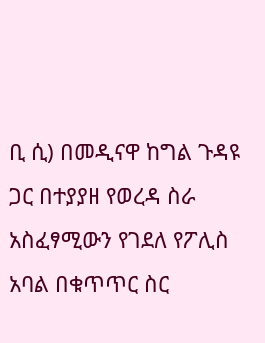ቢ ሲ) በመዲናዋ ከግል ጉዳዩ ጋር በተያያዘ የወረዳ ስራ አስፈፃሚውን የገደለ የፖሊስ አባል በቁጥጥር ስር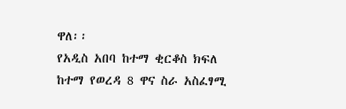ዋለ፡፡
የአዲስ አበባ ከተማ ቂርቆስ ክፍለ ከተማ የወረዳ 8 ዋና ስራ አስፈፃሚ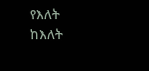የእለት ከእለት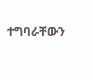ተግባራቸውን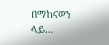በማከናወን ላይ…